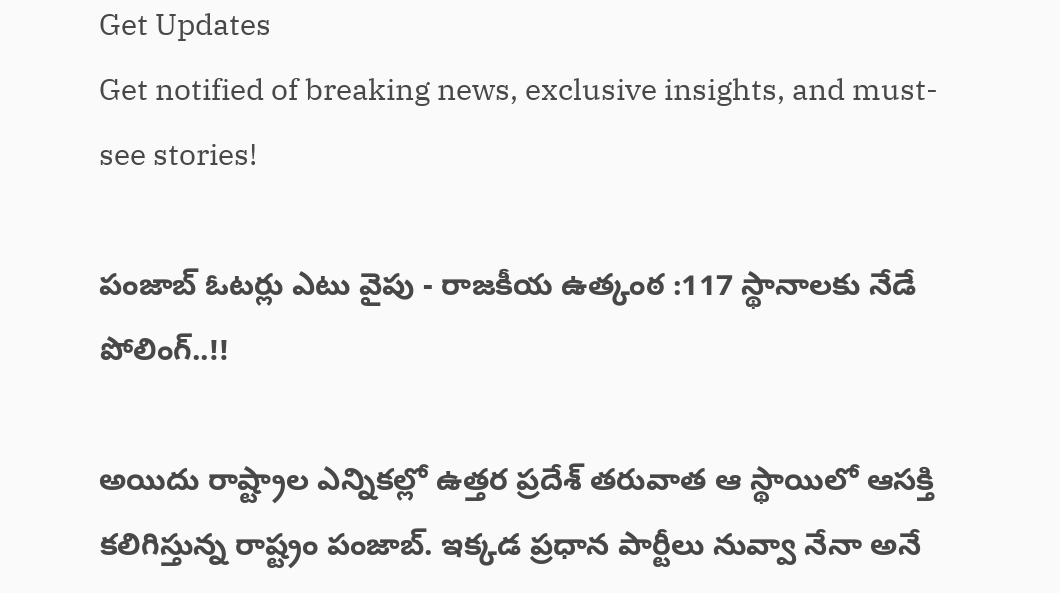Get Updates
Get notified of breaking news, exclusive insights, and must-see stories!

పంజాబ్ ఓటర్లు ఎటు వైపు - రాజకీయ ఉత్కంఠ :117 స్థానాలకు నేడే పోలింగ్..!!

అయిదు రాష్ట్రాల ఎన్నికల్లో ఉత్తర ప్రదేశ్ తరువాత ఆ స్థాయిలో ఆసక్తి కలిగిస్తున్న రాష్ట్రం పంజాబ్. ఇక్కడ ప్రధాన పార్టీలు నువ్వా నేనా అనే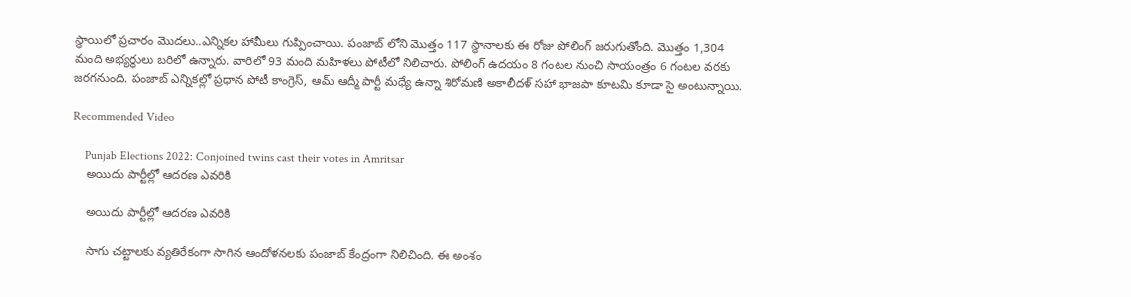స్థాయిలో ప్రచారం మొదలు..ఎన్నికల హామీలు గుప్పించాయి. పంజాబ్ లోని మొత్తం 117 స్థానాలకు ఈ రోజు పోలింగ్ జరుగుతోంది. మొత్తం 1,304 మంది అభ్యర్ధులు బరిలో ఉన్నారు. వారిలో 93 మంది మహిళలు పోటీలో నిలిచారు. పోలింగ్‌ ఉదయం 8 గంటల నుంచి సాయంత్రం 6 గంటల వరకు జరగనుంది. పంజాబ్‌ ఎన్నికల్లో ప్రధాన పోటీ కాంగ్రెస్‌, ఆమ్‌ ఆద్మీ పార్టీ మధ్యే ఉన్నా శిరోమణి అకాలీదళ్ సహా భాజపా కూటమి కూడా సై అంటున్నాయి.

Recommended Video

    Punjab Elections 2022: Conjoined twins cast their votes in Amritsar
    అయిదు పార్టీల్లో ఆదరణ ఎవరికి

    అయిదు పార్టీల్లో ఆదరణ ఎవరికి

    సాగు చట్టాలకు వ్యతిరేకంగా సాగిన ఆందోళనలకు పంజాబ్‌ కేంద్రంగా నిలిచింది. ఈ అంశం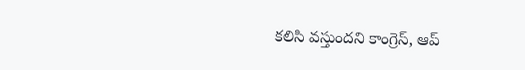కలిసి వస్తుందని కాంగ్రెస్‌, ఆప్‌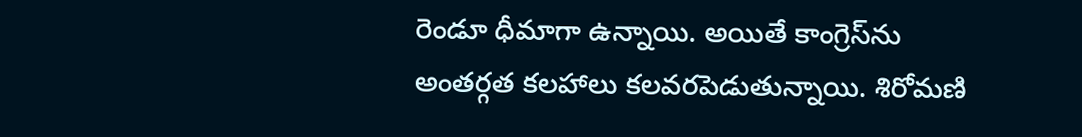రెండూ ధీమాగా ఉన్నాయి. అయితే కాంగ్రెస్‌ను అంతర్గత కలహాలు కలవరపెడుతున్నాయి. శిరోమణి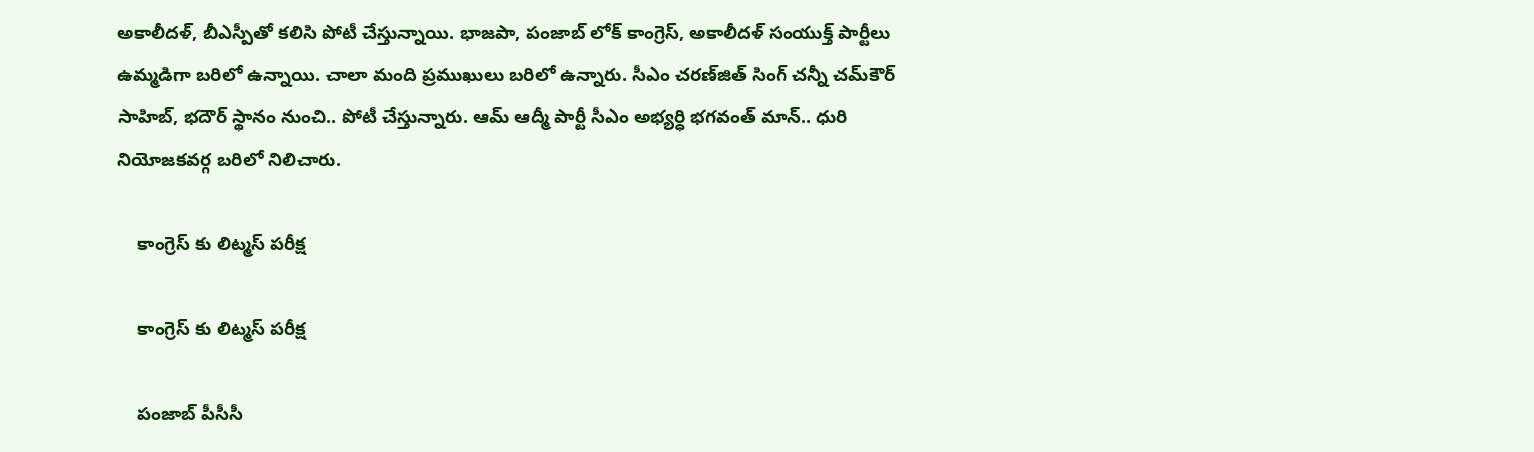అకాలీదళ్, బీఎస్పీతో కలిసి పోటీ చేస్తున్నాయి. భాజపా, పంజాబ్‌ లోక్‌ కాంగ్రెస్‌, అకాలీదళ్‌ సంయుక్త్‌ పార్టీలు ఉమ్మడిగా బరిలో ఉన్నాయి. చాలా మంది ప్రముఖులు బరిలో ఉన్నారు. సీఎం చరణ్‌జిత్‌ సింగ్‌ చన్నీ చమ్‌కౌర్‌ సాహిబ్‌, భదౌర్‌ స్థానం నుంచి.. పోటీ చేస్తున్నారు. ఆమ్‌ ఆద్మీ పార్టీ సీఎం అభ్యర్ధి భగవంత్‌ మాన్‌.. ధురి నియోజకవర్గ బరిలో నిలిచారు.

    కాంగ్రెస్ కు లిట్మస్ పరీక్ష

    కాంగ్రెస్ కు లిట్మస్ పరీక్ష

    పంజాబ్‌ పీసీసీ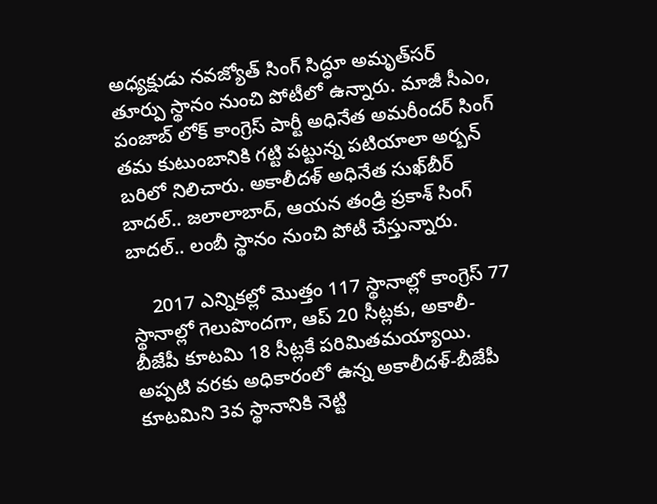అధ్యక్షుడు నవజ్యోత్‌ సింగ్‌ సిద్ధూ అమృత్‌సర్‌ తూర్పు స్థానం నుంచి పోటీలో ఉన్నారు. మాజీ సీఎం, పంజాబ్ లోక్ కాంగ్రెస్ పార్టీ అధినేత అమరీందర్‌ సింగ్‌ తమ కుటుంబానికి గట్టి పట్టున్న పటియాలా అర్బన్‌ బరిలో నిలిచారు. అకాలీదళ్‌ అధినేత సుఖ్‌బీర్‌ బాదల్‌.. జలాలాబాద్‌, ఆయన తండ్రి ప్రకాశ్‌ సింగ్‌ బాదల్‌.. లంబీ స్థానం నుంచి పోటీ చేస్తున్నారు.

    2017 ఎన్నికల్లో మొత్తం 117 స్థానాల్లో కాంగ్రెస్ 77 స్థానాల్లో గెలుపొందగా, ఆప్ 20 సీట్లకు, అకాలీ-బీజేపీ కూటమి 18 సీట్లకే పరిమితమయ్యాయి. అప్పటి వరకు అధికారంలో ఉన్న అకాలీదళ్-బీజేపీ కూటమిని 3వ స్థానానికి నెట్టి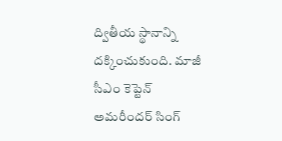ద్వితీయ స్థానాన్ని దక్కించుకుంది. మాజీ సీఎం కెప్టెన్ అమరీందర్ సింగ్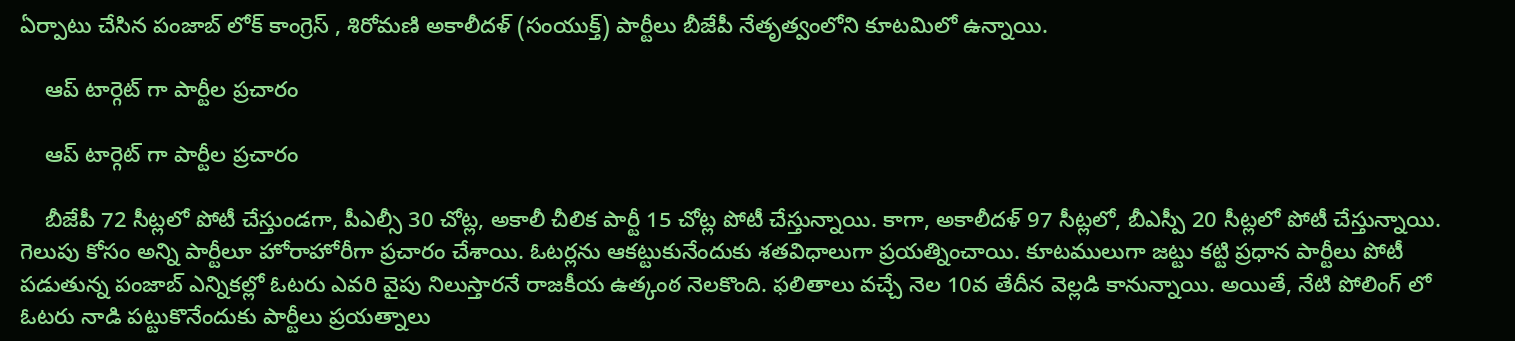ఏర్పాటు చేసిన పంజాబ్ లోక్ కాంగ్రెస్ , శిరోమణి అకాలీదళ్ (సంయుక్త్) పార్టీలు బీజేపీ నేతృత్వంలోని కూటమిలో ఉన్నాయి.

    ఆప్ టార్గెట్ గా పార్టీల ప్రచారం

    ఆప్ టార్గెట్ గా పార్టీల ప్రచారం

    బీజేపీ 72 సీట్లలో పోటీ చేస్తుండగా, పీఎల్సీ 30 చోట్ల, అకాలీ చీలిక పార్టీ 15 చోట్ల పోటీ చేస్తున్నాయి. కాగా, అకాలీదళ్ 97 సీట్లలో, బీఎస్పీ 20 సీట్లలో పోటీ చేస్తున్నాయి. గెలుపు కోసం అన్ని పార్టీలూ హోరాహోరీగా ప్రచారం చేశాయి. ఓటర్లను ఆకట్టుకునేందుకు శతవిధాలుగా ప్రయత్నించాయి. కూటములుగా జట్టు కట్టి ప్రధాన పార్టీలు పోటీ పడుతున్న పంజాబ్ ఎన్నికల్లో ఓటరు ఎవరి వైపు నిలుస్తారనే రాజకీయ ఉత్కంఠ నెలకొంది. ఫలితాలు వచ్చే నెల 10వ తేదీన వెల్లడి కానున్నాయి. అయితే, నేటి పోలింగ్ లో ఓటరు నాడి పట్టుకొనేందుకు పార్టీలు ప్రయత్నాలు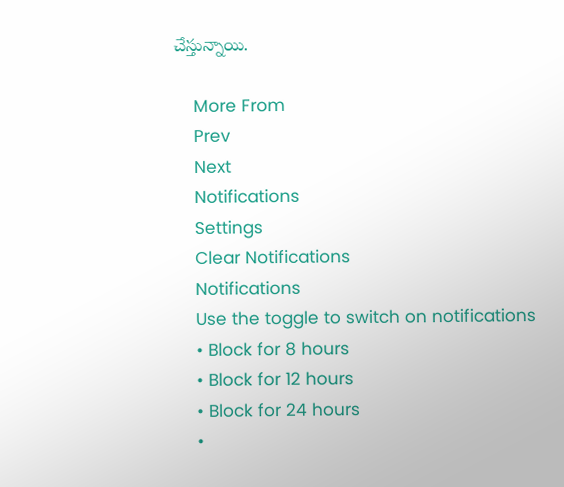చేస్తున్నాయి.

    More From
    Prev
    Next
    Notifications
    Settings
    Clear Notifications
    Notifications
    Use the toggle to switch on notifications
    • Block for 8 hours
    • Block for 12 hours
    • Block for 24 hours
    •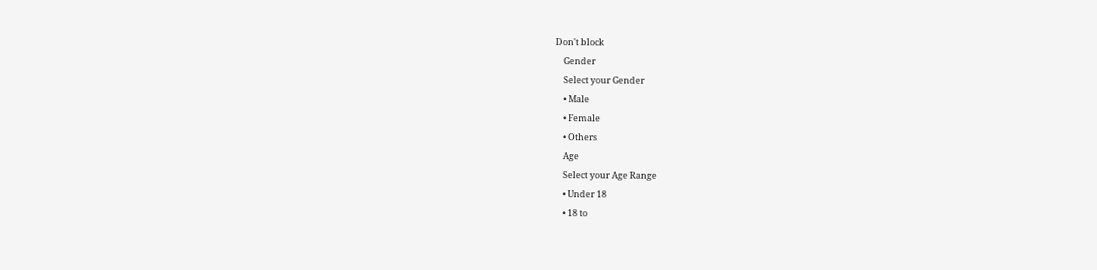Don't block
    Gender
    Select your Gender
    • Male
    • Female
    • Others
    Age
    Select your Age Range
    • Under 18
    • 18 to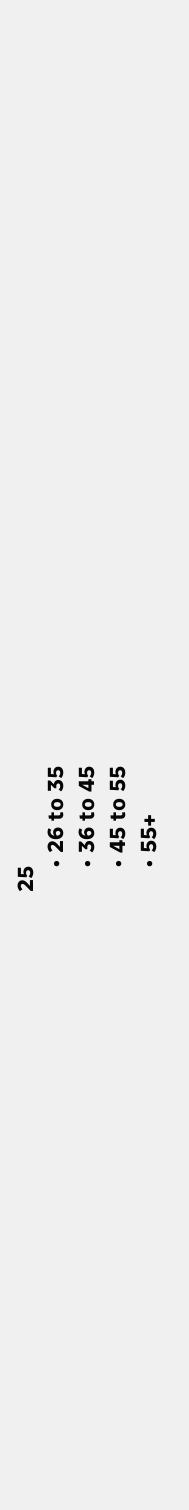25
    • 26 to 35
    • 36 to 45
    • 45 to 55
    • 55+